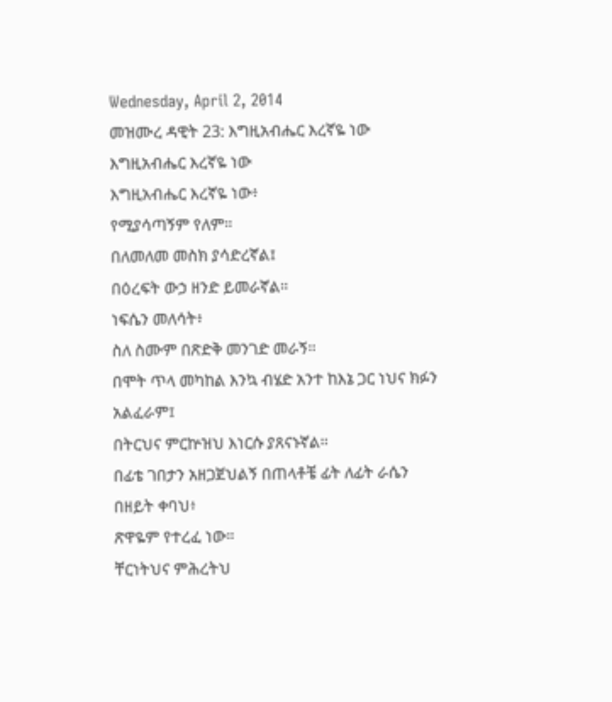Wednesday, April 2, 2014
መዝሙረ ዳዊት 23: እግዚአብሔር እረኛዬ ነው
እግዚአብሔር እረኛዬ ነው
እግዚአብሔር እረኛዬ ነው፥
የሚያሳጣኝም የለም።
በለመለመ መስክ ያሳድረኛል፤
በዕረፍት ውኃ ዘንድ ይመራኛል።
ነፍሴን መለሳት፥
ስለ ስሙም በጽድቅ መንገድ መራኝ።
በሞት ጥላ መካከል እንኳ ብሄድ አንተ ከእኔ ጋር ነህና ክፉን አልፈራም፤
በትርህና ምርኵዝህ እነርሱ ያጸናኑኛል።
በፊቴ ገበታን አዘጋጀህልኝ በጠላቶቼ ፊት ለፊት ራሴን በዘይት ቀባህ፥
ጽዋዬም የተረፈ ነው።
ቸርነትህና ምሕረትህ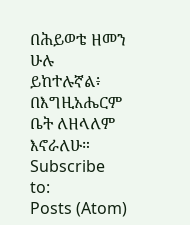በሕይወቴ ዘመን ሁሉ ይከተሉኛል፥
በእግዚአሔርም ቤት ለዘላለም እኖራለሁ።
Subscribe to:
Posts (Atom)